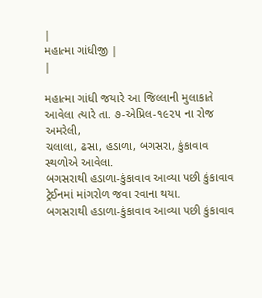|
મહાત્મા ગાંધીજી |
|

મહાત્મા ગાંધી જયારે આ જિલ્લાની મુલાકાતે આવેલા ત્યારે તા. ૭-એપ્રિલ-૧૯૨૫ ના રોજ અમરેલી,
ચલાલા, ઢસા, હડાળા, બગસરા, કુંકાવાવ સ્થળોએ આવેલા.
બગસરાથી હડાળા-કુંકાવાવ આવ્યા પછી કુંકાવાવ ટ્રેઈનમાં માંગરોળ જવા રવાના થયા.
બગસરાથી હડાળા-કુંકાવાવ આવ્યા પછી કુંકાવાવ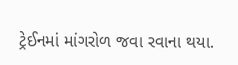ટ્રેઈનમાં માંગરોળ જવા રવાના થયા.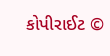કોપીરાઈટ ©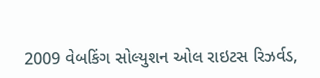2009 વેબકિંગ સોલ્યુશન ઓલ રાઇટસ રિઝર્વડ,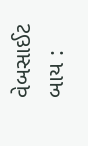વેબસાઈટ
બાય :